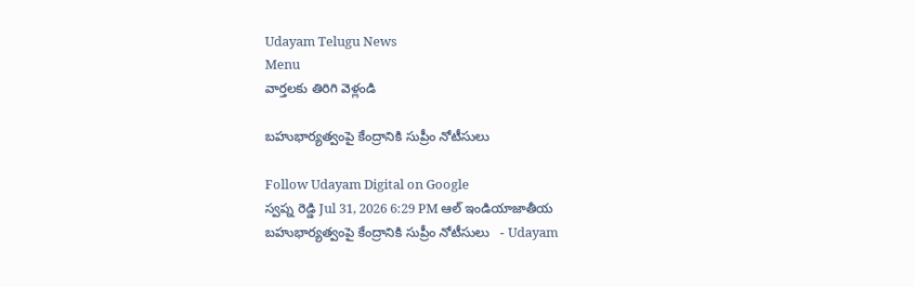Udayam Telugu News
Menu
వార్తలకు తిరిగి వెళ్లండి

బహుభార్యత్వంపై కేంద్రానికి సుప్రీం నోటీసులు

Follow Udayam Digital on Google
స్వప్న రెడ్డి Jul 31, 2026 6:29 PM ఆల్ ఇండియాజాతీయ
బహుభార్యత్వంపై కేంద్రానికి సుప్రీం నోటీసులు   - Udayam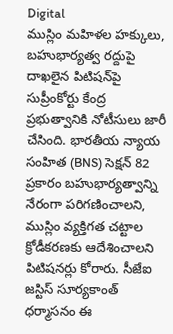Digital
ముస్లిం మహిళల హక్కులు, బహుభార్యత్వ రద్దుపై దాఖలైన పిటిషన్‌పై సుప్రీంకోర్టు కేంద్ర ప్రభుత్వానికి నోటీసులు జారీ చేసింది. భారతీయ న్యాయ సంహిత (BNS) సెక్షన్ 82 ప్రకారం బహుభార్యత్వాన్ని నేరంగా పరిగణించాలని, ముస్లిం వ్యక్తిగత చట్టాల క్రోడీకరణకు ఆదేశించాలని పిటిషనర్లు కోరారు. సీజేఐ జస్టిస్ సూర్యకాంత్ ధర్మాసనం ఈ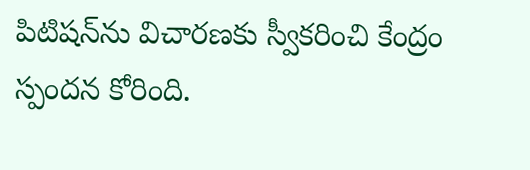పిటిషన్‌ను విచారణకు స్వీకరించి కేంద్రం స్పందన కోరింది.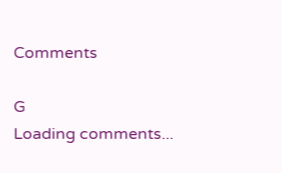Comments

G
Loading comments...